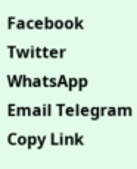Facebook Twitter WhatsApp Email Telegram Copy Link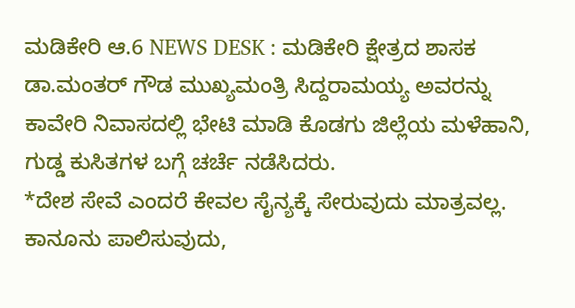ಮಡಿಕೇರಿ ಆ.6 NEWS DESK : ಮಡಿಕೇರಿ ಕ್ಷೇತ್ರದ ಶಾಸಕ ಡಾ.ಮಂತರ್ ಗೌಡ ಮುಖ್ಯಮಂತ್ರಿ ಸಿದ್ದರಾಮಯ್ಯ ಅವರನ್ನು ಕಾವೇರಿ ನಿವಾಸದಲ್ಲಿ ಭೇಟಿ ಮಾಡಿ ಕೊಡಗು ಜಿಲ್ಲೆಯ ಮಳೆಹಾನಿ, ಗುಡ್ಡ ಕುಸಿತಗಳ ಬಗ್ಗೆ ಚರ್ಚೆ ನಡೆಸಿದರು.
*ದೇಶ ಸೇವೆ ಎಂದರೆ ಕೇವಲ ಸೈನ್ಯಕ್ಕೆ ಸೇರುವುದು ಮಾತ್ರವಲ್ಲ. ಕಾನೂನು ಪಾಲಿಸುವುದು,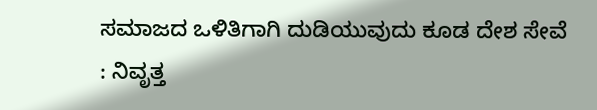ಸಮಾಜದ ಒಳಿತಿಗಾಗಿ ದುಡಿಯುವುದು ಕೂಡ ದೇಶ ಸೇವೆ : ನಿವೃತ್ತ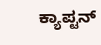ಕ್ಯಾಪ್ಟನ್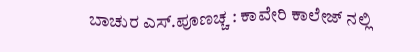ಬಾಚುರ ಎಸ್.ಪೂಣಚ್ಚ : ಕಾವೇರಿ ಕಾಲೇಜ್ ನಲ್ಲಿ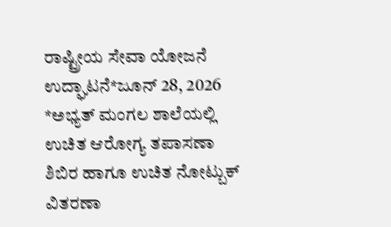ರಾಷ್ಟ್ರೀಯ ಸೇವಾ ಯೋಜನೆ ಉದ್ಘಾಟನೆ*ಜೂನ್ 28, 2026
*ಅಭ್ಯತ್ ಮಂಗಲ ಶಾಲೆಯಲ್ಲಿ ಉಚಿತ ಆರೋಗ್ಯ ತಪಾಸಣಾ ಶಿಬಿರ ಹಾಗೂ ಉಚಿತ ನೋಟ್ಬುಕ್ ವಿತರಣಾ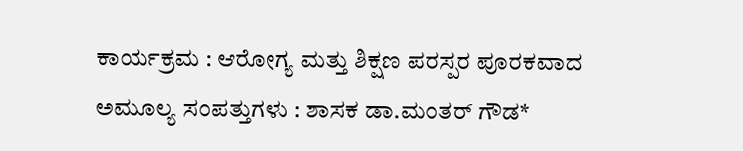ಕಾರ್ಯಕ್ರಮ : ಆರೋಗ್ಯ ಮತ್ತು ಶಿಕ್ಷಣ ಪರಸ್ಪರ ಪೂರಕವಾದ ಅಮೂಲ್ಯ ಸಂಪತ್ತುಗಳು : ಶಾಸಕ ಡಾ.ಮಂತರ್ ಗೌಡ*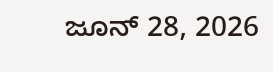ಜೂನ್ 28, 2026